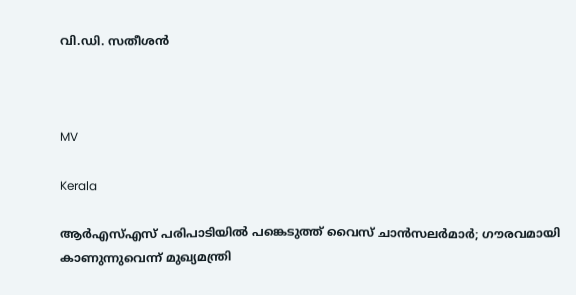വി.ഡി. സതീശൻ



MV

Kerala

ആർഎസ്എസ് പരിപാടിയിൽ പങ്കെടുത്ത് വൈസ് ചാൻസലർമാർ; ഗൗരവമായി കാണുന്നുവെന്ന് മുഖ‍്യമന്ത്രി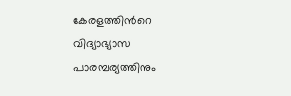കേരളത്തിന്‍റെ വിദ‍്യാഭ‍്യാസ പാരമ്പര‍്യത്തിനും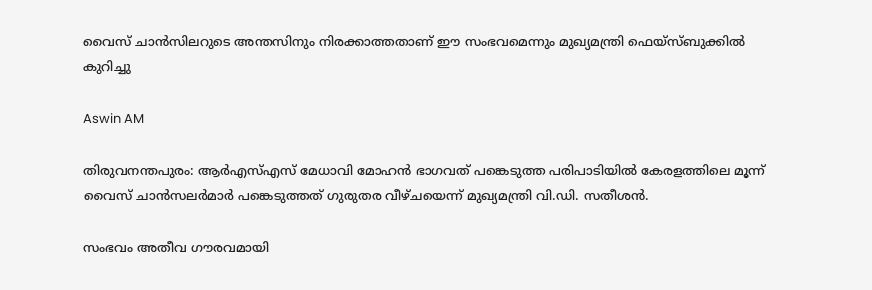വൈസ് ചാൻസിലറുടെ അന്തസിനും നിരക്കാത്തതാണ് ഈ സംഭവമെന്നും മുഖ‍്യമന്ത്രി ഫെയ്സ്ബുക്കിൽ കുറിച്ചു

Aswin AM

തിരുവനന്തപുരം: ആർഎസ്എസ് മേധാവി മോഹൻ ഭാഗവത് പങ്കെടുത്ത പരിപാടിയിൽ കേരളത്തിലെ മൂന്ന് വൈസ് ചാൻസലർമാർ പങ്കെടുത്തത് ഗുരുതര വീഴ്ചയെന്ന് മുഖ‍്യമന്ത്രി വി.ഡി. സതീശൻ.

സംഭവം അതീവ ഗൗരവമായി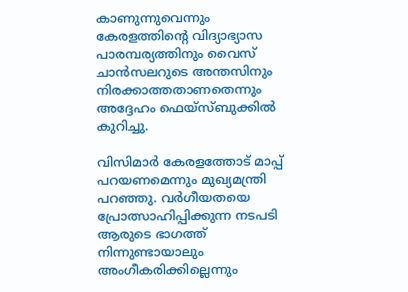കാണുന്നുവെന്നും കേരളത്തിന്‍റെ വിദ‍്യാഭ‍്യാസ പാരമ്പര‍്യത്തിനും വൈസ് ചാൻസലറുടെ അന്തസിനും നിരക്കാത്തതാണതെന്നും അദ്ദേഹം ഫെയ്സ്ബുക്കിൽ കുറിച്ചു.

വിസിമാർ കേരളത്തോട് മാപ്പ് പറയണമെന്നും മുഖ‍്യമന്ത്രി പറഞ്ഞു. വർഗീയതയെ പ്രോത്സാഹിപ്പിക്കുന്ന നടപടി ആരുടെ ഭാഗത്ത് നിന്നുണ്ടായാലും അംഗീകരിക്കില്ലെന്നും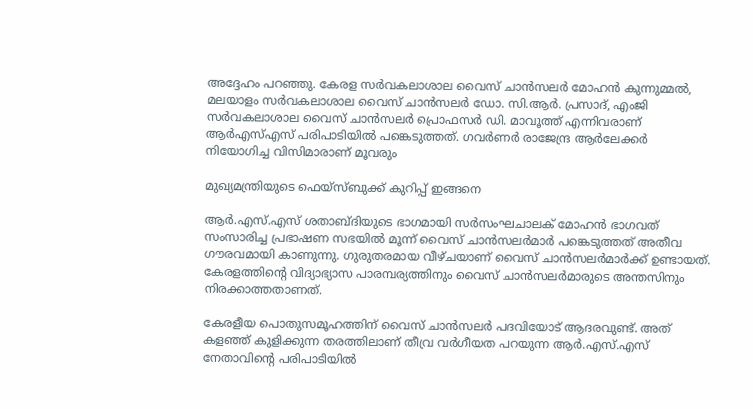അദ്ദേഹം പറഞ്ഞു. കേരള സർവകലാശാല വൈസ് ചാൻസലർ മോഹൻ കുന്നുമ്മൽ, മലയാളം സർവകലാശാല വൈസ് ചാൻസലർ ഡോ. സി.ആർ. പ്രസാദ്, എംജി സർവകലാശാല വൈസ് ചാൻസലർ പ്രൊഫസർ ഡി. മാവൂത്ത് എന്നിവരാണ് ആർഎസ്‌എസ് പരിപാടിയിൽ പങ്കെടുത്തത്. ഗവർണർ രാജേന്ദ്ര ആർലേക്കർ നിയോഗിച്ച വിസിമാരാണ് മൂവരും

മുഖ‍്യമന്ത്രിയുടെ ഫെയ്സ്ബുക്ക് കുറിപ്പ് ഇങ്ങനെ

ആർ.എസ്.എസ് ശതാബ്ദിയുടെ ഭാഗമായി സർസംഘചാലക് മോഹൻ ഭാഗവത് സംസാരിച്ച പ്രഭാഷണ സഭയിൽ മൂന്ന് വൈസ് ചാൻസലർമാർ പങ്കെടുത്തത് അതീവ ഗൗരവമായി കാണുന്നു. ഗുരുതരമായ വീഴ്ചയാണ് വൈസ് ചാൻസലർമാർക്ക് ഉണ്ടായത്. കേരളത്തിൻ്റെ വിദ്യാഭ്യാസ പാരമ്പര്യത്തിനും വൈസ് ചാൻസലർമാരുടെ അന്തസിനും നിരക്കാത്തതാണത്.

കേരളീയ പൊതുസമൂഹത്തിന് വൈസ് ചാൻസലർ പദവിയോട് ആദരവുണ്ട്. അത് കളഞ്ഞ് കുളിക്കുന്ന തരത്തിലാണ് തീവ്ര വർഗീയത പറയുന്ന ആർ.എസ്.എസ് നേതാവിൻ്റെ പരിപാടിയിൽ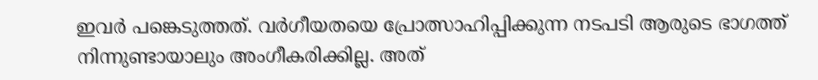ഇവർ പങ്കെടുത്തത്. വർഗീയതയെ പ്രോത്സാഹിപ്പിക്കുന്ന നടപടി ആരുടെ ഭാഗത്ത് നിന്നുണ്ടായാലും അംഗീകരിക്കില്ല. അത്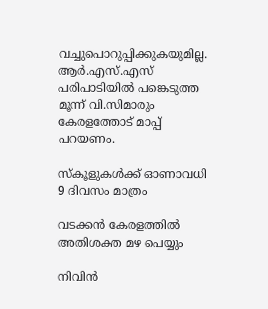വച്ചുപൊറുപ്പിക്കുകയുമില്ല. ആർ.എസ്.എസ് പരിപാടിയിൽ പങ്കെടുത്ത മൂന്ന് വി.സിമാരും കേരളത്തോട് മാപ്പ് പറയണം.

സ്കൂളുകൾക്ക് ഓണാവധി 9 ദിവസം മാത്രം

വടക്കൻ കേരളത്തിൽ അതിശക്ത മഴ പെയ്യും

നിവിൻ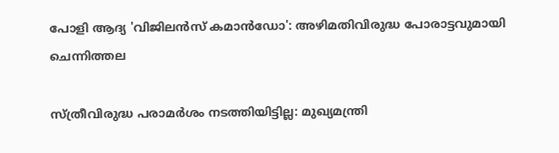പോളി ആദ്യ 'വിജിലൻസ് കമാൻഡോ': അഴിമതിവിരുദ്ധ പോരാട്ടവുമായി ചെന്നിത്തല

സ്ത്രീവിരുദ്ധ പരാമർശം നടത്തിയിട്ടില്ല: മുഖ്യമന്ത്രി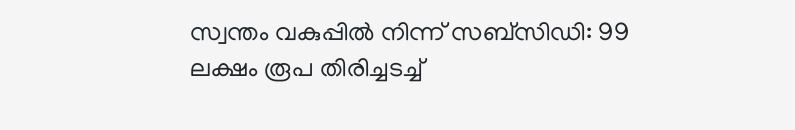സ്വന്തം വകുപ്പിൽ നിന്ന് സബ്സിഡി: 99 ലക്ഷം രൂപ തിരിച്ചടച്ച്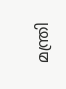മന്ത്രി